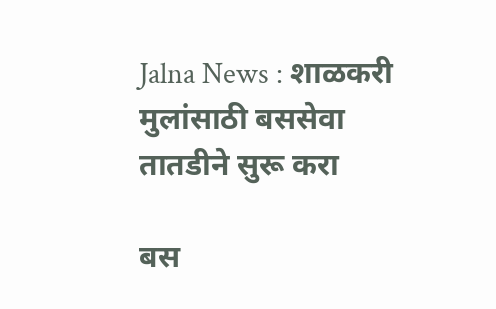Jalna News : शाळकरी मुलांसाठी बससेवा तातडीने सुरू करा

बस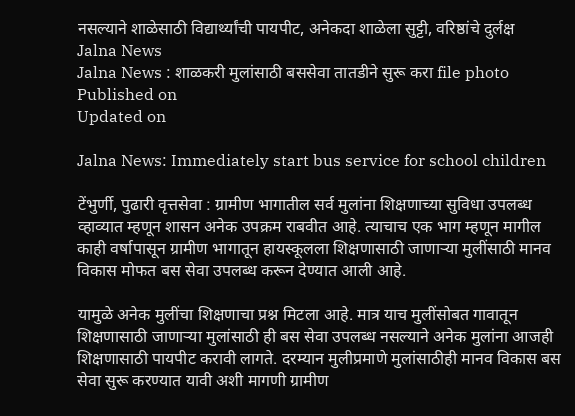नसल्याने शाळेसाठी विद्यार्थ्यांची पायपीट, अनेकदा शाळेला सुट्टी, वरिष्ठांचे दुर्लक्ष
Jalna News
Jalna News : शाळकरी मुलांसाठी बससेवा तातडीने सुरू करा file photo
Published on
Updated on

Jalna News: Immediately start bus service for school children

टेंभुर्णी, पुढारी वृत्तसेवा : ग्रामीण भागातील सर्व मुलांना शिक्षणाच्या सुविधा उपलब्ध व्हाव्यात म्हणून शासन अनेक उपक्रम राबवीत आहे. त्याचाच एक भाग म्हणून मागील काही वर्षापासून ग्रामीण भागातून हायस्कूलला शिक्षणासाठी जाणाऱ्या मुलींसाठी मानव विकास मोफत बस सेवा उपलब्ध करून देण्यात आली आहे.

यामुळे अनेक मुलींचा शिक्षणाचा प्रश्न मिटला आहे. मात्र याच मुलींसोबत गावातून शिक्षणासाठी जाणाऱ्या मुलांसाठी ही बस सेवा उपलब्ध नसल्याने अनेक मुलांना आजही शिक्षणासाठी पायपीट करावी लागते. दरम्यान मुलीप्रमाणे मुलांसाठीही मानव विकास बस सेवा सुरू करण्यात यावी अशी मागणी ग्रामीण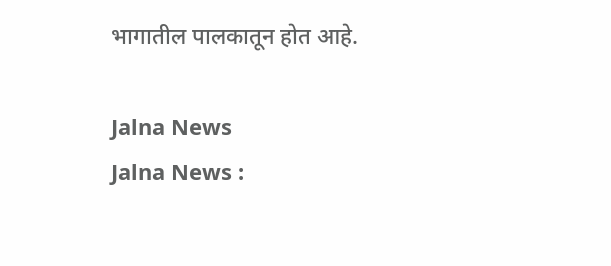भागातील पालकातून होत आहे.

Jalna News
Jalna News :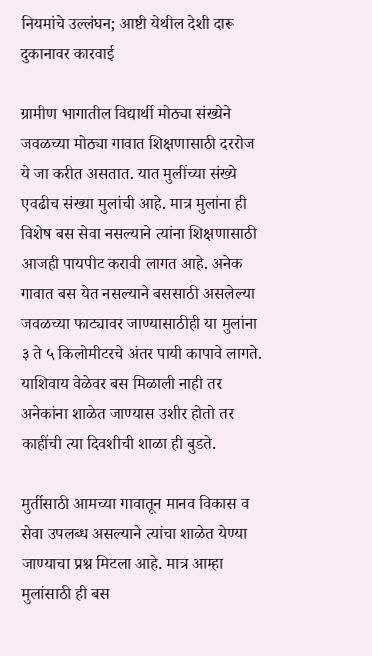नियमांचे उल्लंघन; आष्टी येथील देशी दारू दुकानावर कारवाई

ग्रामीण भागातील विद्यार्थी मोठ्या संख्येने जवळच्या मोठ्या गावात शिक्षणासाठी दररोज ये जा करीत असतात. यात मुलींच्या संख्ये एवढीच संख्या मुलांची आहे. मात्र मुलांना ही विशेष बस सेवा नसल्याने त्यांना शिक्षणासाठी आजही पायपीट करावी लागत आहे. अनेक गावात बस येत नसल्याने बससाठी असलेल्या जवळच्या फाट्यावर जाण्यासाठीही या मुलांना ३ ते ५ किलोमीटरचे अंतर पायी कापावे लागते. याशिवाय वेळेवर बस मिळाली नाही तर अनेकांना शाळेत जाण्यास उशीर होतो तर काहींची त्या दिवशीची शाळा ही बुडते.

मुर्तीसाठी आमच्या गावातून मानव विकास व सेवा उपलब्ध असल्याने त्यांचा शाळेत येण्या जाण्याचा प्रश्न मिटला आहे. मात्र आम्हा मुलांसाठी ही बस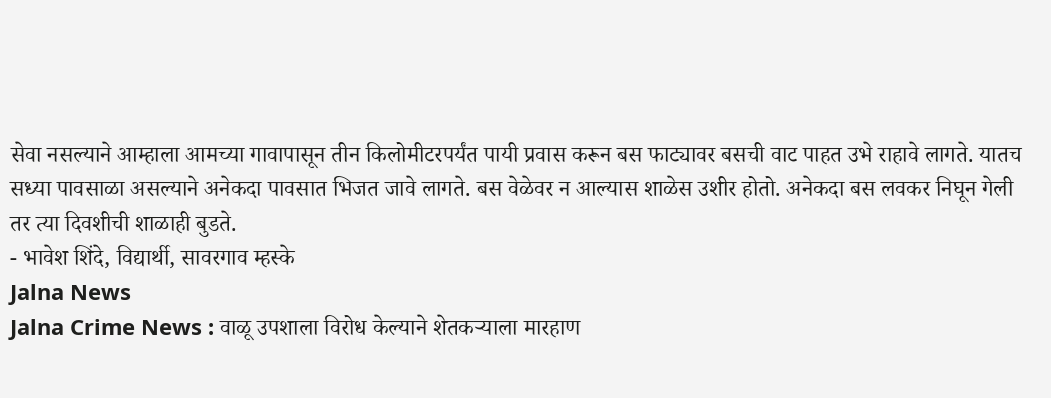सेवा नसल्याने आम्हाला आमच्या गावापासून तीन किलोमीटरपर्यंत पायी प्रवास करून बस फाट्यावर बसची वाट पाहत उभे राहावे लागते. यातच सध्या पावसाळा असल्याने अनेकदा पावसात भिजत जावे लागते. बस वेळेवर न आल्यास शाळेस उशीर होतो. अनेकदा बस लवकर निघून गेली तर त्या दिवशीची शाळाही बुडते.
- भावेश शिंदे, विद्यार्थी, सावरगाव म्हस्के
Jalna News
Jalna Crime News : वाळू उपशाला विरोध केल्याने शेतकऱ्याला मारहाण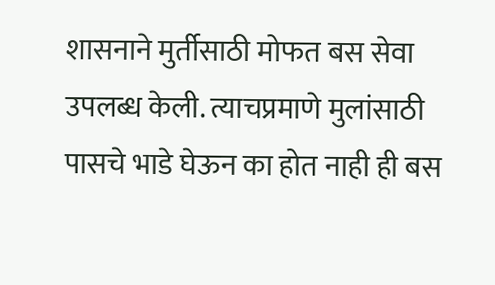शासनाने मुर्तीसाठी मोफत बस सेवा उपलब्ध केली. त्याचप्रमाणे मुलांसाठी पासचे भाडे घेऊन का होत नाही ही बस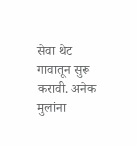सेवा थेट गावातून सुरू करावी. अनेक मुलांना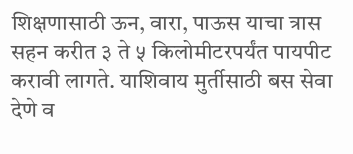शिक्षणासाठी ऊन, वारा, पाऊस याचा त्रास सहन करीत ३ ते ५ किलोमीटरपर्यंत पायपीट करावी लागते. याशिवाय मुर्तीसाठी बस सेवा देणे व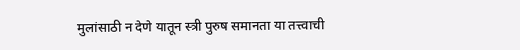मुलांसाठी न देणे यातून स्त्री पुरुष समानता या तत्त्वाची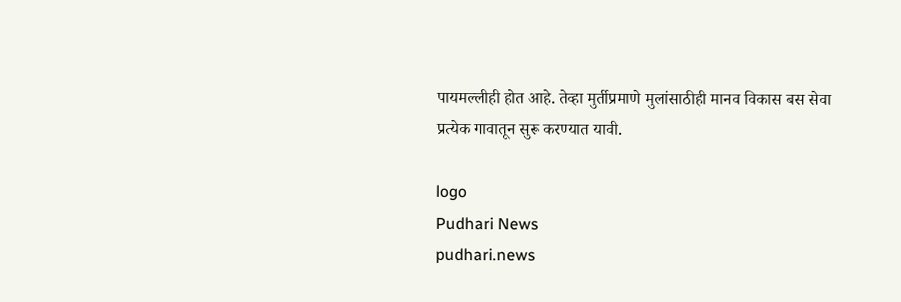पायमल्लीही होत आहे. तेव्हा मुर्तीप्रमाणे मुलांसाठीही मानव विकास बस सेवा प्रत्येक गावातून सुरू करण्यात यावी.

logo
Pudhari News
pudhari.news